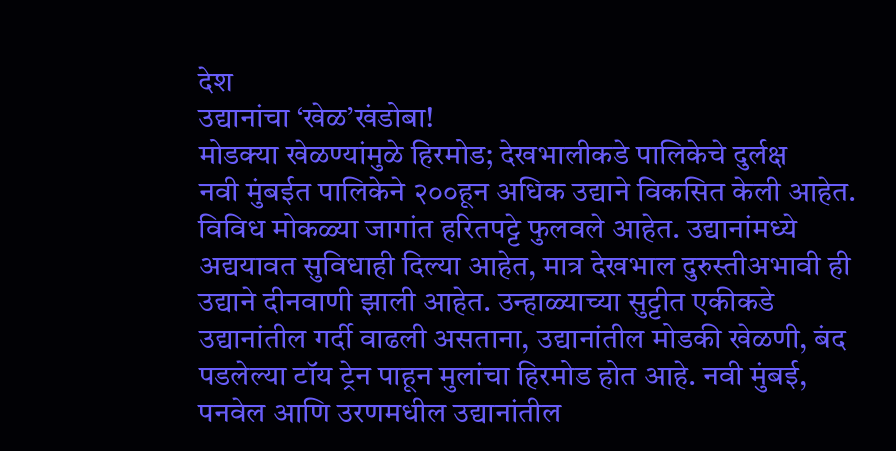देश
उद्यानांचा ‘खेळ’खंडोबा!
मोडक्या खेळण्यांमुळे हिरमोड; देखभालीकडे पालिकेचे दुर्लक्ष
नवी मुंबईत पालिकेने २००हून अधिक उद्याने विकसित केली आहेत. विविध मोकळ्या जागांत हरितपट्टे फुलवले आहेत. उद्यानांमध्ये अद्ययावत सुविधाही दिल्या आहेत, मात्र देखभाल दुरुस्तीअभावी ही उद्याने दीनवाणी झाली आहेत. उन्हाळ्याच्या सुट्टीत एकीकडे उद्यानांतील गर्दी वाढली असताना, उद्यानांतील मोडकी खेळणी, बंद पडलेल्या टॉय ट्रेन पाहून मुलांचा हिरमोड होत आहे. नवी मुंबई, पनवेल आणि उरणमधील उद्यानांतील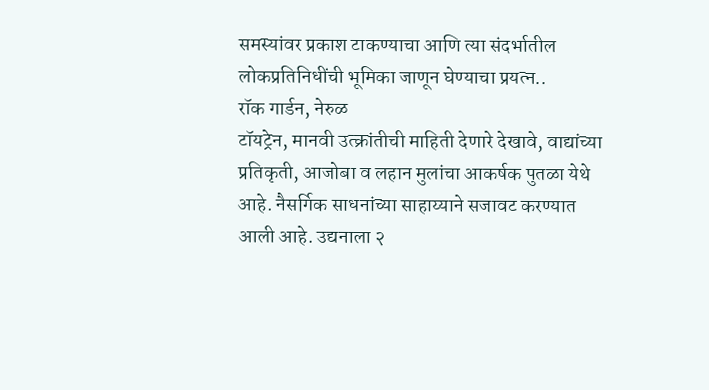समस्यांवर प्रकाश टाकण्याचा आणि त्या संदर्भातील लोकप्रतिनिधींची भूमिका जाणून घेण्याचा प्रयत्न..
रॉक गार्डन, नेरुळ
टॉयट्रेन, मानवी उत्क्रांतीची माहिती देणारे देखावे, वाद्यांच्या प्रतिकृती, आजोबा व लहान मुलांचा आकर्षक पुतळा येथे आहे. नैसर्गिक साधनांच्या साहाय्याने सजावट करण्यात आली आहे. उद्यनाला २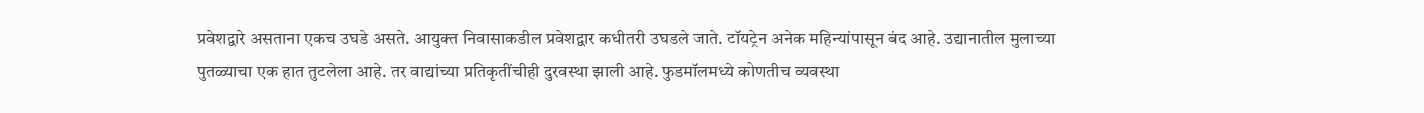प्रवेशद्वारे असताना एकच उघडे असते. आयुक्त निवासाकडील प्रवेशद्वार कधीतरी उघडले जाते. टॉयट्रेन अनेक महिन्यांपासून बंद आहे. उद्यानातील मुलाच्या पुतळ्याचा एक हात तुटलेला आहे. तर वाद्यांच्या प्रतिकृतींचीही दुरवस्था झाली आहे. फुडमॉलमध्ये कोणतीच व्यवस्था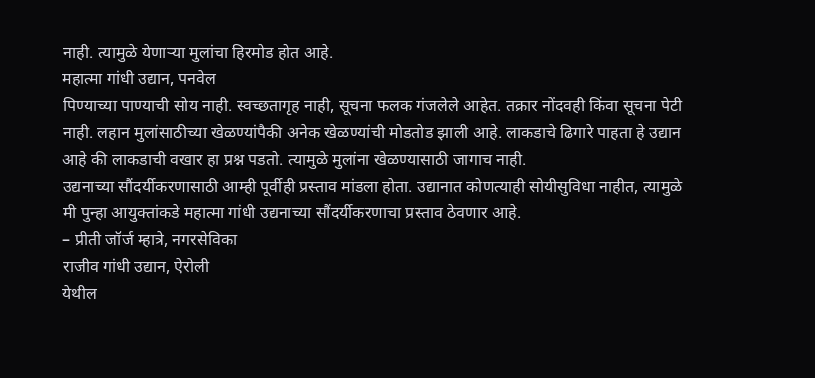नाही. त्यामुळे येणाऱ्या मुलांचा हिरमोड होत आहे.
महात्मा गांधी उद्यान, पनवेल
पिण्याच्या पाण्याची सोय नाही. स्वच्छतागृह नाही, सूचना फलक गंजलेले आहेत. तक्रार नोंदवही किंवा सूचना पेटी नाही. लहान मुलांसाठीच्या खेळण्यांपैकी अनेक खेळण्यांची मोडतोड झाली आहे. लाकडाचे ढिगारे पाहता हे उद्यान आहे की लाकडाची वखार हा प्रश्न पडतो. त्यामुळे मुलांना खेळण्यासाठी जागाच नाही.
उद्यनाच्या सौंदर्यीकरणासाठी आम्ही पूर्वीही प्रस्ताव मांडला होता. उद्यानात कोणत्याही सोयीसुविधा नाहीत, त्यामुळे मी पुन्हा आयुक्तांकडे महात्मा गांधी उद्यनाच्या सौंदर्यीकरणाचा प्रस्ताव ठेवणार आहे.
– प्रीती जॉर्ज म्हात्रे, नगरसेविका
राजीव गांधी उद्यान, ऐरोली
येथील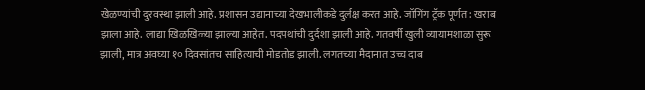खेळण्यांची दुरवस्था झाली आहे. प्रशासन उद्यानाच्या देखभालीकडे दुर्लक्ष करत आहे. जॉगिंग ट्रॅक पूर्णत: खराब झाला आहे. लाद्या खिळखिळ्या झाल्या आहेत. पदपथांची दुर्दशा झाली आहे. गतवर्षी खुली व्यायामशाळा सुरू झाली, मात्र अवघ्या १० दिवसांतच साहित्याची मोडतोड झाली. लगतच्या मैदानात उच्च दाब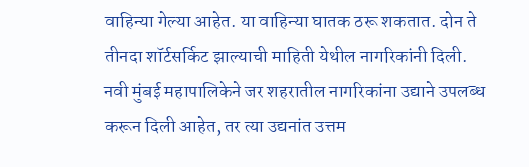वाहिन्या गेल्या आहेत. या वाहिन्या घातक ठरू शकतात. दोन ते तीनदा शॉर्टसर्किट झाल्याची माहिती येथील नागरिकांनी दिली.
नवी मुंबई महापालिकेने जर शहरातील नागरिकांना उद्याने उपलब्ध करून दिली आहेत, तर त्या उद्यनांत उत्तम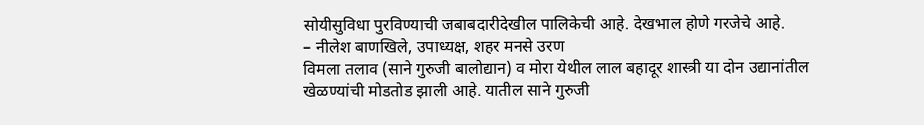सोयीसुविधा पुरविण्याची जबाबदारीदेखील पालिकेची आहे. देखभाल होणे गरजेचे आहे.
– नीलेश बाणखिले, उपाध्यक्ष, शहर मनसे उरण
विमला तलाव (साने गुरुजी बालोद्यान) व मोरा येथील लाल बहादूर शास्त्री या दोन उद्यानांतील खेळण्यांची मोडतोड झाली आहे. यातील साने गुरुजी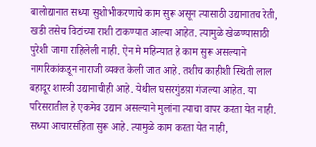बालोद्यानात सध्या सुशोभीकरणाचे काम सुरू असून त्यासाठी उद्यानातच रेती, खडी तसेच विटांच्या राशी टाकण्यात आल्या आहेत. त्यामुळे खेळण्यासाठी पुरेशी जागा राहिलेली नाही. ऐन मे महिन्यात हे काम सुरू असल्याने नागरिकांकडून नाराजी व्यक्त केली जात आहे. तशीच काहीशी स्थिती लाल बहादूर शास्त्री उद्यानाचीही आहे. येथील घसरगुंडय़ा गंजल्या आहेत. या परिसरातील हे एकमेव उद्यान असल्याने मुलांना त्याचा वापर करता येत नाही.
सध्या आचारसंहिता सुरू आहे. त्यामुळे काम करता येत नाही,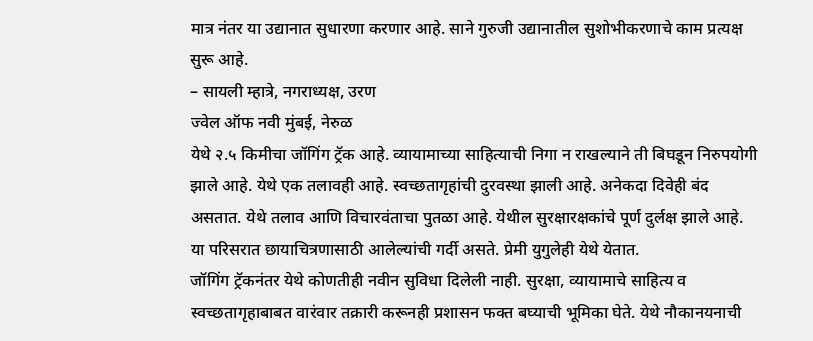मात्र नंतर या उद्यानात सुधारणा करणार आहे. साने गुरुजी उद्यानातील सुशोभीकरणाचे काम प्रत्यक्ष सुरू आहे.
– सायली म्हात्रे, नगराध्यक्ष, उरण
ज्वेल ऑफ नवी मुंबई, नेरुळ
येथे २.५ किमीचा जॉगिंग ट्रॅक आहे. व्यायामाच्या साहित्याची निगा न राखल्याने ती बिघडून निरुपयोगी झाले आहे. येथे एक तलावही आहे. स्वच्छतागृहांची दुरवस्था झाली आहे. अनेकदा दिवेही बंद असतात. येथे तलाव आणि विचारवंताचा पुतळा आहे. येथील सुरक्षारक्षकांचे पूर्ण दुर्लक्ष झाले आहे. या परिसरात छायाचित्रणासाठी आलेल्यांची गर्दी असते. प्रेमी युगुलेही येथे येतात.
जॉगिंग ट्रॅकनंतर येथे कोणतीही नवीन सुविधा दिलेली नाही. सुरक्षा, व्यायामाचे साहित्य व स्वच्छतागृहाबाबत वारंवार तक्रारी करूनही प्रशासन फक्त बघ्याची भूमिका घेते. येथे नौकानयनाची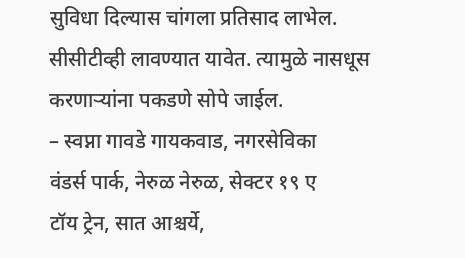सुविधा दिल्यास चांगला प्रतिसाद लाभेल. सीसीटीव्ही लावण्यात यावेत. त्यामुळे नासधूस करणाऱ्यांना पकडणे सोपे जाईल.
– स्वप्ना गावडे गायकवाड, नगरसेविका
वंडर्स पार्क, नेरुळ नेरुळ, सेक्टर १९ ए
टॉय ट्रेन, सात आश्चर्ये,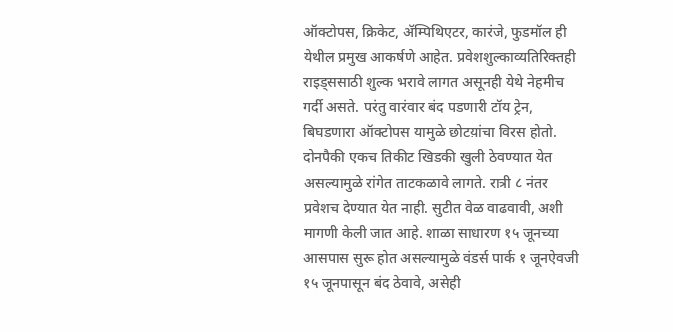ऑक्टोपस, क्रिकेट, ॲम्पिथिएटर, कारंजे, फुडमॉल ही येथील प्रमुख आकर्षणे आहेत. प्रवेशशुल्काव्यतिरिक्तही राइड्ससाठी शुल्क भरावे लागत असूनही येथे नेहमीच गर्दी असते. परंतु वारंवार बंद पडणारी टॉय ट्रेन, बिघडणारा ऑक्टोपस यामुळे छोटय़ांचा विरस होतो. दोनपैकी एकच तिकीट खिडकी खुली ठेवण्यात येत असल्यामुळे रांगेत ताटकळावे लागते. रात्री ८ नंतर प्रवेशच देण्यात येत नाही. सुटीत वेळ वाढवावी, अशी मागणी केली जात आहे. शाळा साधारण १५ जूनच्या आसपास सुरू होत असल्यामुळे वंडर्स पार्क १ जूनऐवजी १५ जूनपासून बंद ठेवावे, असेही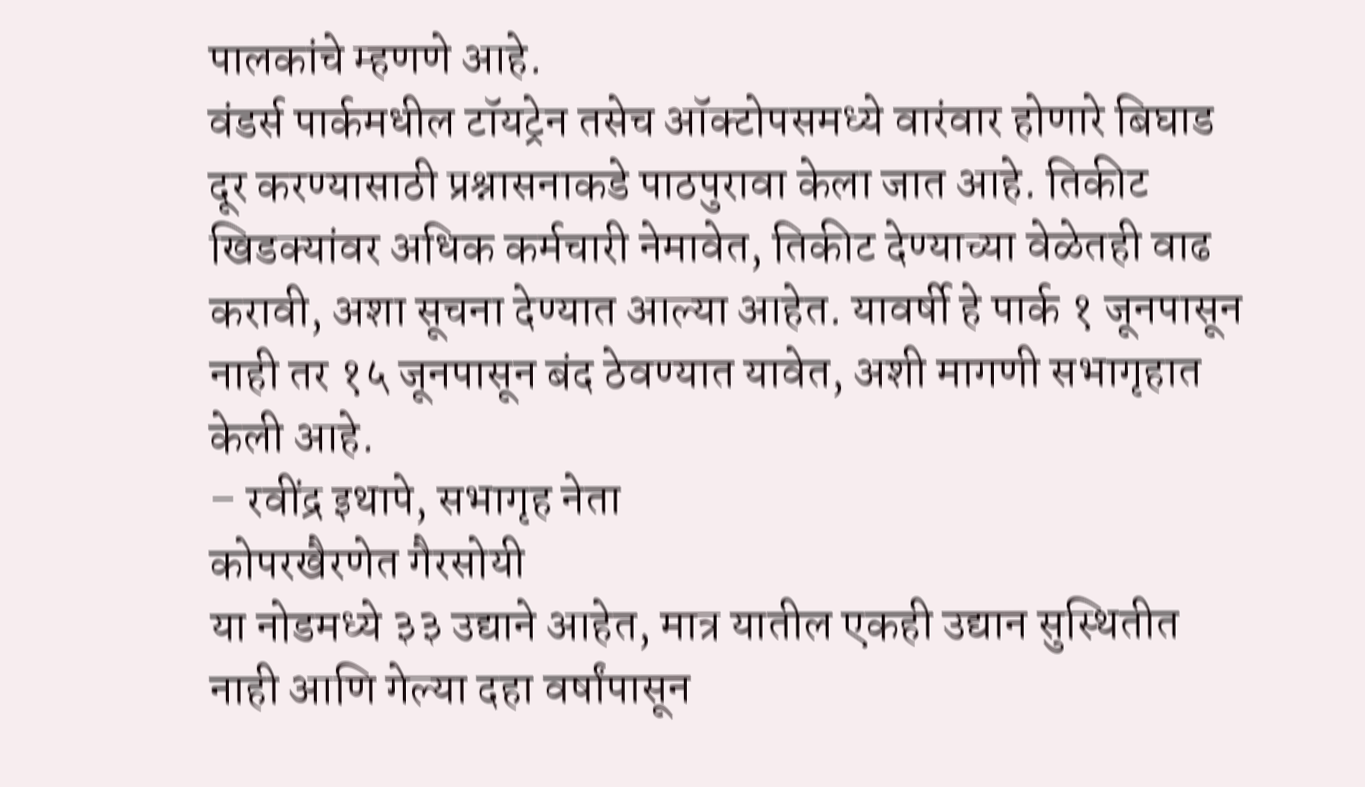पालकांचे म्हणणे आहे.
वंडर्स पार्कमधील टॉयट्रेन तसेच ऑक्टोपसमध्ये वारंवार होणारे बिघाड दूर करण्यासाठी प्रश्नासनाकडे पाठपुरावा केला जात आहे. तिकीट खिडक्यांवर अधिक कर्मचारी नेमावेत, तिकीट देण्याच्या वेळेतही वाढ करावी, अशा सूचना देण्यात आल्या आहेत. यावर्षी हे पार्क १ जूनपासून नाही तर १५ जूनपासून बंद ठेवण्यात यावेत, अशी मागणी सभागृहात केली आहे.
– रवींद्र इथापे, सभागृह नेता
कोपरखैरणेत गैरसोयी
या नोडमध्ये ३३ उद्याने आहेत, मात्र यातील एकही उद्यान सुस्थितीत नाही आणि गेल्या दहा वर्षांपासून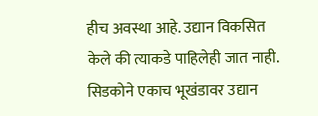हीच अवस्था आहे. उद्यान विकसित केले की त्याकडे पाहिलेही जात नाही. सिडकोने एकाच भूखंडावर उद्यान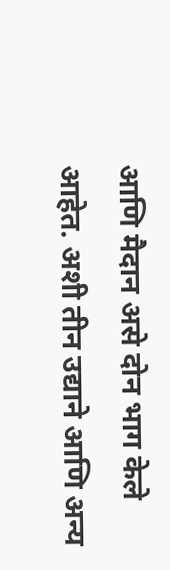आणि मैदान असे दोन भाग केले आहेत. अशी तीन उद्याने आणि अन्य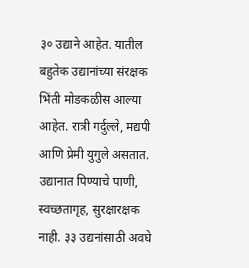३० उद्याने आहेत. यातील बहुतेक उद्यानांच्या संरक्षक भिंती मोडकळीस आल्या आहेत. रात्री गर्दुल्ले, मद्यपी आणि प्रेमी युगुले असतात. उद्यानात पिण्याचे पाणी, स्वच्छतागृह, सुरक्षारक्षक नाही. ३३ उद्यनांसाठी अवघे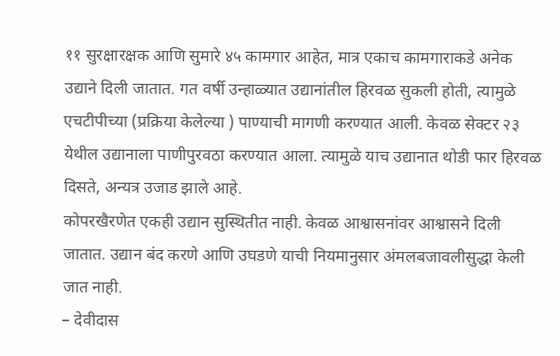११ सुरक्षारक्षक आणि सुमारे ४५ कामगार आहेत, मात्र एकाच कामगाराकडे अनेक उद्याने दिली जातात. गत वर्षी उन्हाळ्यात उद्यानांतील हिरवळ सुकली होती, त्यामुळे एचटीपीच्या (प्रक्रिया केलेल्या ) पाण्याची मागणी करण्यात आली. केवळ सेक्टर २३ येथील उद्यानाला पाणीपुरवठा करण्यात आला. त्यामुळे याच उद्यानात थोडी फार हिरवळ दिसते, अन्यत्र उजाड झाले आहे.
कोपरखैरणेत एकही उद्यान सुस्थितीत नाही. केवळ आश्वासनांवर आश्वासने दिली जातात. उद्यान बंद करणे आणि उघडणे याची नियमानुसार अंमलबजावलीसुद्धा केली जात नाही.
– देवीदास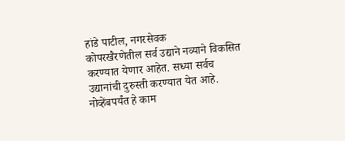हांडे पाटील, नगरसेवक
कोपरखैरणेतील सर्व उद्याने नव्याने विकसित करण्यात येणार आहेत. सध्या सर्वच उद्यानांची दुरुस्ती करण्यात येत आहे. नोव्हेंबपर्यंत हे काम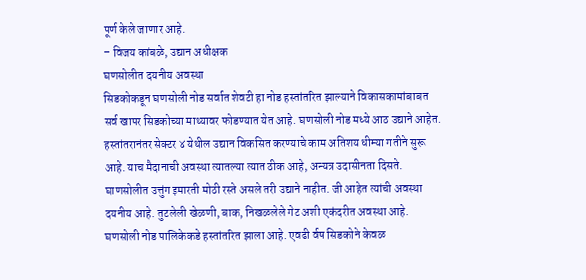पूर्ण केले जाणार आहे.
– विजय कांबळे, उद्यान अधीक्षक
घणसोलीत दयनीय अवस्था
सिडकोकडून घणसोली नोड सर्वात शेवटी हा नोड हस्तांतरित झाल्याने विकासकामांबाबत सर्व खापर सिडकोच्या माथ्यावर फोडण्यात येत आहे. घणसोली नोड मध्ये आठ उद्याने आहेत. हस्तांतरानंतर सेक्टर ४ येथील उद्यान विकसित करण्याचे काम अतिशय धीम्या गतीने सुरू आहे. याच मैदानाची अवस्था त्यातल्या त्यात ठीक आहे, अन्यत्र उदासीनता दिसते. घाणसोलीत उत्तुंग इमारती मोठी रस्ते असले तरी उद्याने नाहीत. जी आहेत त्यांची अवस्था दयनीय आहे. तुटलेली खेळणी, बाक, निखळलेले गेट अशी एकंदरीत अवस्था आहे.
घणसोली नोड पालिकेकडे हस्तांतरित झाला आहे. एवढी र्वष सिडकोने केवळ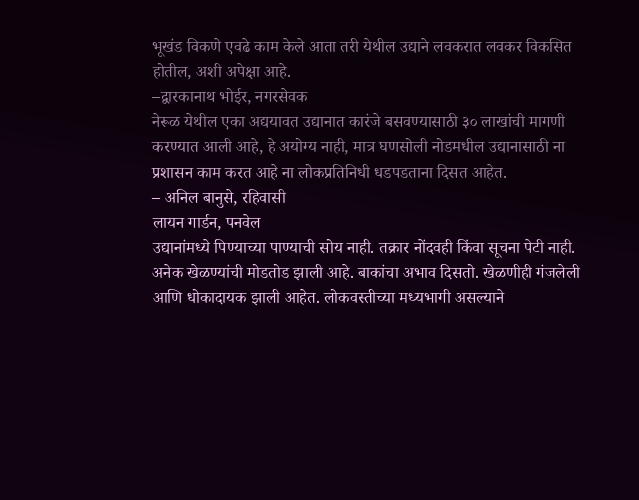भूखंड विकणे एवढे काम केले आता तरी येथील उद्याने लवकरात लवकर विकसित होतील, अशी अपेक्षा आहे.
–द्वारकानाथ भोईर, नगरसेवक
नेरूळ येथील एका अद्ययावत उद्यानात कारंजे बसवण्यासाठी ३० लाखांची मागणी करण्यात आली आहे, हे अयोग्य नाही, मात्र घणसोली नोडमधील उद्यानासाठी ना प्रशासन काम करत आहे ना लोकप्रतिनिधी धडपडताना दिसत आहेत.
– अनिल बानुसे, रहिवासी
लायन गार्डन, पनवेल
उद्यानांमध्ये पिण्याच्या पाण्याची सोय नाही. तक्रार नोंदवही किंवा सूचना पेटी नाही. अनेक खेळण्यांची मोडतोड झाली आहे. बाकांचा अभाव दिसतो. खेळणीही गंजलेली आणि धोकादायक झाली आहेत. लोकवस्तीच्या मध्यभागी असल्याने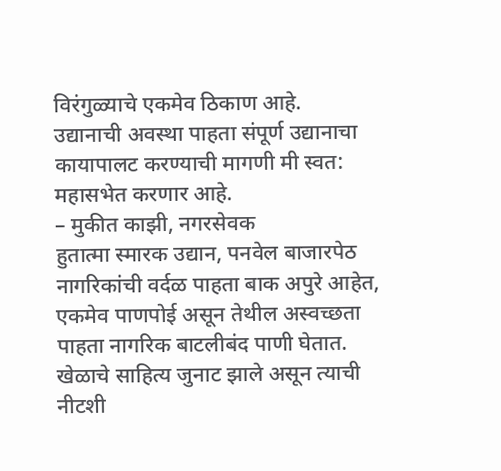विरंगुळ्याचे एकमेव ठिकाण आहे.
उद्यानाची अवस्था पाहता संपूर्ण उद्यानाचा कायापालट करण्याची मागणी मी स्वत: महासभेत करणार आहे.
– मुकीत काझी, नगरसेवक
हुतात्मा स्मारक उद्यान, पनवेल बाजारपेठ
नागरिकांची वर्दळ पाहता बाक अपुरे आहेत, एकमेव पाणपोई असून तेथील अस्वच्छता पाहता नागरिक बाटलीबंद पाणी घेतात. खेळाचे साहित्य जुनाट झाले असून त्याची नीटशी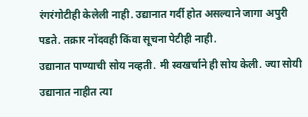रंगरंगोटीही केलेली नाही. उद्यानात गर्दी होत असल्याने जागा अपुरी पडते. तक्रार नोंदवही किंवा सूचना पेटीही नाही.
उद्यानात पाण्याची सोय नव्हती. मी स्वखर्चाने ही सोय केली. ज्या सोयी उद्यानात नाहीत त्या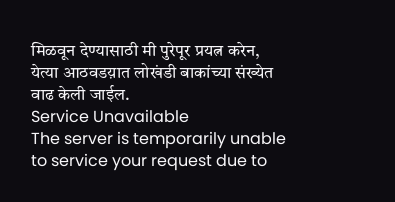मिळवून देण्यासाठी मी पुरेपूर प्रयत्न करेन, येत्या आठवडय़ात लोखंडी बाकांच्या संख्येत वाढ केली जाईल.
Service Unavailable
The server is temporarily unable to service your request due to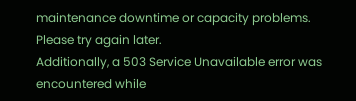maintenance downtime or capacity problems. Please try again later.
Additionally, a 503 Service Unavailable error was encountered while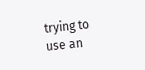trying to use an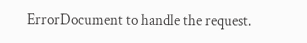ErrorDocument to handle the request.